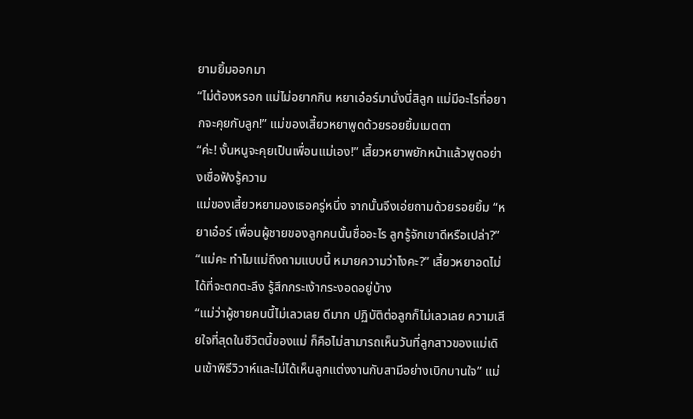ยามยิ้มออกมา
“ไม่ต้องหรอก แม่ไม่อยากกิน หยาเอ๋อร์มานั่งนี่สิลูก แม่มีอะไรที่อยากจะคุยกับลูก!” แม่ของเสี้ยวหยาพูดด้วยรอยยิ้มเมตตา
“ค่ะ! งั้นหนูจะคุยเป็นเพื่อนแม่เอง!” เสี้ยวหยาพยักหน้าแล้วพูดอย่างเชื่อฟังรู้ความ
แม่ของเสี้ยวหยามองเธอครู่หนึ่ง จากนั้นจึงเอ่ยถามด้วยรอยยิ้ม “หยาเอ๋อร์ เพื่อนผู้ชายของลูกคนนั้นชื่ออะไร ลูกรู้จักเขาดีหรือเปล่า?”
“แม่คะ ทำไมแม่ถึงถามแบบนี้ หมายความว่าไงคะ?” เสี้ยวหยาอดไม่ได้ที่จะตกตะลึง รู้สึกกระเง้ากระงอดอยู่บ้าง
“แม่ว่าผู้ชายคนนี้ไม่เลวเลย ดีมาก ปฏิบัติต่อลูกก็ไม่เลวเลย ความเสียใจที่สุดในชีวิตนี้ของแม่ ก็คือไม่สามารถเห็นวันที่ลูกสาวของแม่เดินเข้าพิธีวิวาห์และไม่ได้เห็นลูกแต่งงานกับสามีอย่างเบิกบานใจ” แม่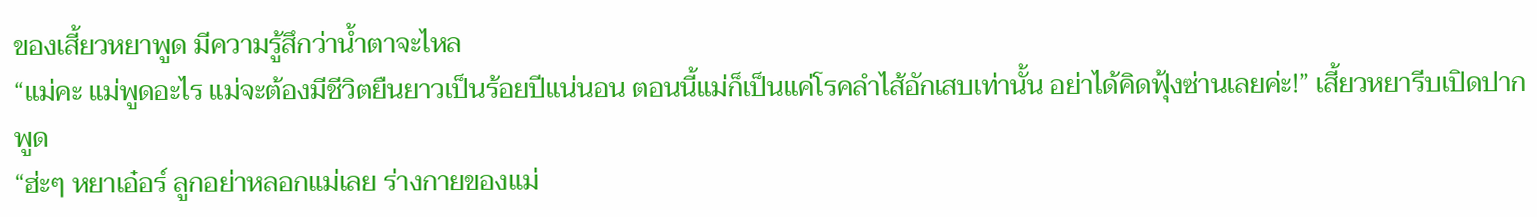ของเสี้ยวหยาพูด มีความรู้สึกว่าน้ำตาจะไหล
“แม่คะ แม่พูดอะไร แม่จะต้องมีชีวิตยืนยาวเป็นร้อยปีแน่นอน ตอนนี้แม่ก็เป็นแค่โรคลำไส้อักเสบเท่านั้น อย่าได้คิดฟุ้งซ่านเลยค่ะ!” เสี้ยวหยารีบเปิดปากพูด
“ฮ่ะๆ หยาเอ๋อร์ ลูกอย่าหลอกแม่เลย ร่างกายของแม่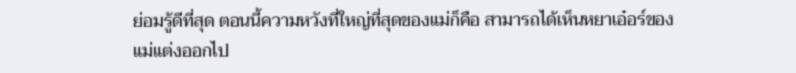ย่อมรู้ดีที่สุด ตอนนี้ความหวังที่ใหญ่ที่สุดของแม่ก็คือ สามารถได้เห็นหยาเอ๋อร์ของแม่แต่งออกไป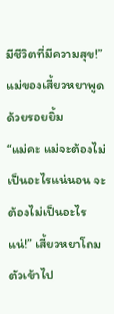มีชีวิตที่มีความสุข!” แม่ของเสี้ยวหยาพูดด้วยรอยยิ้ม
“แม่คะ แม่จะต้องไม่เป็นอะไรแน่นอน จะต้องไม่เป็นอะไรแน่!” เสี้ยวหยาโถมตัวเข้าไป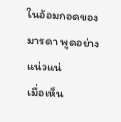ในอ้อมกอดของมารดา พูดอย่างแน่วแน่
เมื่อเห็น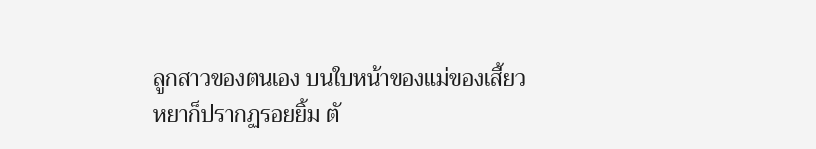ลูกสาวของตนเอง บนใบหน้าของแม่ของเสี้ยวหยาก็ปรากฏรอยยิ้ม ตั